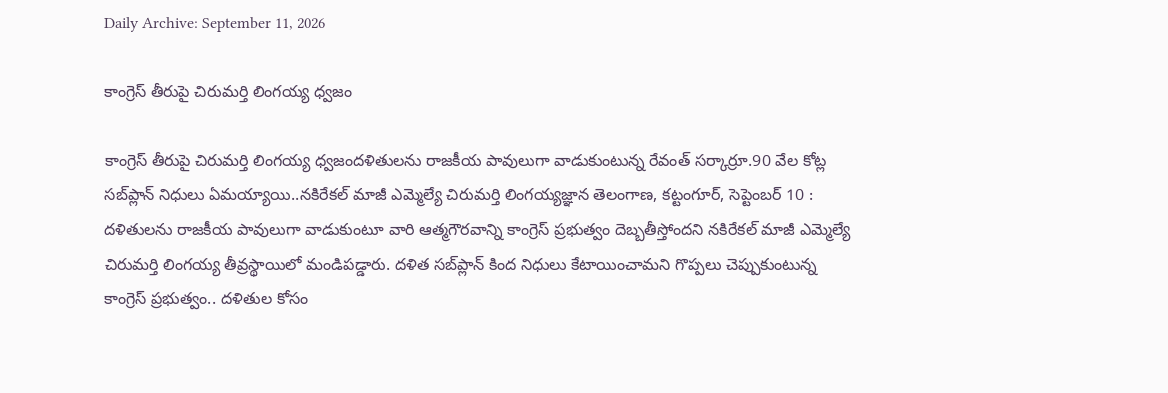Daily Archive: September 11, 2026

కాంగ్రెస్ తీరుపై చిరుమర్తి లింగయ్య ధ్వజం

కాంగ్రెస్ తీరుపై చిరుమర్తి లింగయ్య ధ్వజందళితులను రాజకీయ పావులుగా వాడుకుంటున్న రేవంత్ సర్కార్రూ.90 వేల కోట్ల సబ్‌ప్లాన్ నిధులు ఏమయ్యాయి..నకిరేకల్ మాజీ ఎమ్మెల్యే చిరుమర్తి లింగయ్యజ్ఞాన తెలంగాణ, కట్టంగూర్, సెప్టెంబర్ 10 : దళితులను రాజకీయ పావులుగా వాడుకుంటూ వారి ఆత్మగౌరవాన్ని కాంగ్రెస్ ప్రభుత్వం దెబ్బతీస్తోందని నకిరేకల్ మాజీ ఎమ్మెల్యే చిరుమర్తి లింగయ్య తీవ్రస్థాయిలో మండిపడ్డారు. దళిత సబ్‌ప్లాన్‌ కింద నిధులు కేటాయించామని గొప్పలు చెప్పుకుంటున్న కాంగ్రెస్ ప్రభుత్వం.. దళితుల కోసం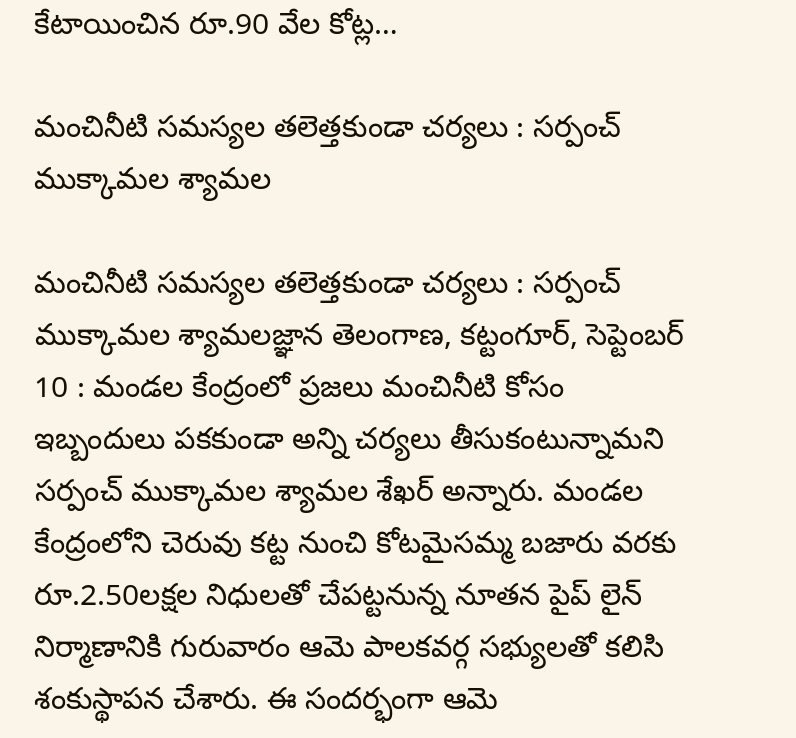కేటాయించిన రూ.90 వేల కోట్ల…

మంచినీటి సమస్యల తలెత్తకుండా చర్యలు : సర్పంచ్ ముక్కామల శ్యామల

మంచినీటి సమస్యల తలెత్తకుండా చర్యలు : సర్పంచ్ ముక్కామల శ్యామలజ్ఞాన తెలంగాణ, కట్టంగూర్, సెప్టెంబర్ 10 : మండల కేంద్రంలో ప్రజలు మంచినీటి కోసం ఇబ్బందులు పకకుండా అన్ని చర్యలు తీసుకంటున్నామని సర్పంచ్ ముక్కామల శ్యామల శేఖర్ అన్నారు. మండల కేంద్రంలోని చెరువు కట్ట నుంచి కోటమైసమ్మ బజారు వరకు రూ.2.50లక్షల నిధులతో చేపట్టనున్న నూతన పైప్ లైన్ నిర్మాణానికి గురువారం ఆమె పాలకవర్గ సభ్యులతో కలిసి శంకుస్థాపన చేశారు. ఈ సందర్భంగా ఆమె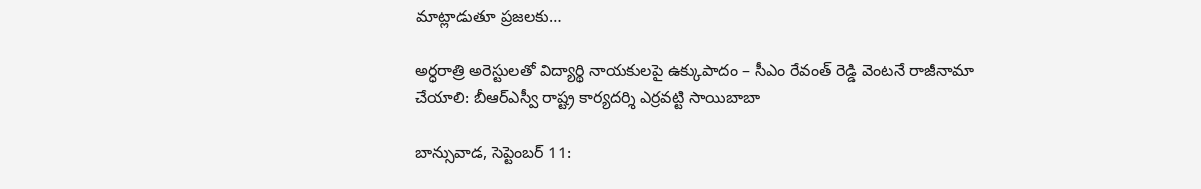మాట్లాడుతూ ప్రజలకు…

అర్ధరాత్రి అరెస్టులతో విద్యార్థి నాయకులపై ఉక్కుపాదం – సీఎం రేవంత్ రెడ్డి వెంటనే రాజీనామా చేయాలి: బీఆర్ఎస్వీ రాష్ట్ర కార్యదర్శి ఎర్రవట్టి సాయిబాబా

బాన్సువాడ, సెప్టెంబర్ 11: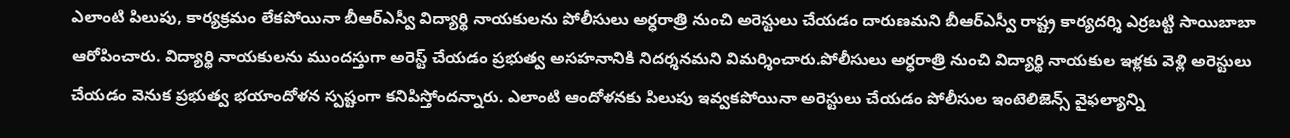ఎలాంటి పిలుపు, కార్యక్రమం లేకపోయినా బీఆర్ఎస్వీ విద్యార్థి నాయకులను పోలీసులు అర్ధరాత్రి నుంచి అరెస్టులు చేయడం దారుణమని బీఆర్ఎస్వీ రాష్ట్ర కార్యదర్శి ఎర్రబట్టి సాయిబాబా ఆరోపించారు. విద్యార్థి నాయకులను ముందస్తుగా అరెస్ట్ చేయడం ప్రభుత్వ అసహనానికి నిదర్శనమని విమర్శించారు.పోలీసులు అర్ధరాత్రి నుంచి విద్యార్థి నాయకుల ఇళ్లకు వెళ్లి అరెస్టులు చేయడం వెనుక ప్రభుత్వ భయాందోళన స్పష్టంగా కనిపిస్తోందన్నారు. ఎలాంటి ఆందోళనకు పిలుపు ఇవ్వకపోయినా అరెస్టులు చేయడం పోలీసుల ఇంటెలిజెన్స్ వైఫల్యాన్ని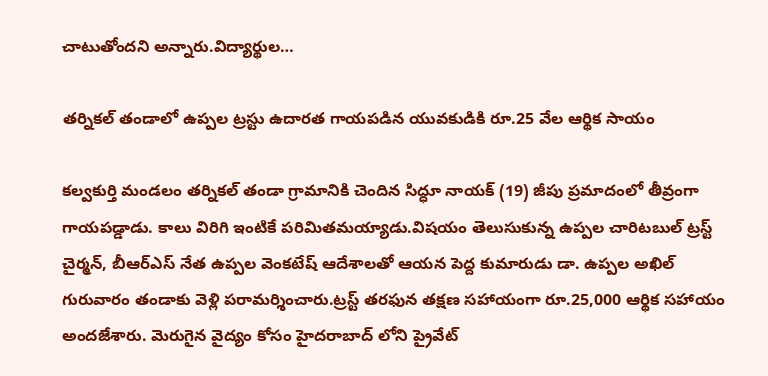చాటుతోందని అన్నారు.విద్యార్థుల…

తర్నికల్ తండాలో ఉప్పల ట్రస్టు ఉదారత గాయపడిన యువకుడికి రూ.25 వేల ఆర్థిక సాయం

కల్వకుర్తి మండలం తర్నికల్ తండా గ్రామానికి చెందిన సిద్ధూ నాయక్ (19) జీపు ప్రమాదంలో తీవ్రంగా గాయపడ్డాడు. కాలు విరిగి ఇంటికే పరిమితమయ్యాడు.విషయం తెలుసుకున్న ఉప్పల చారిటబుల్ ట్రస్ట్ చైర్మన్, బీఆర్ఎస్ నేత ఉప్పల వెంకటేష్ ఆదేశాలతో ఆయన పెద్ద కుమారుడు డా. ఉప్పల అఖిల్ గురువారం తండాకు వెళ్లి పరామర్శించారు.ట్రస్ట్ తరఫున తక్షణ సహాయంగా రూ.25,000 ఆర్థిక సహాయం అందజేశారు. మెరుగైన వైద్యం కోసం హైదరాబాద్ లోని ప్రైవేట్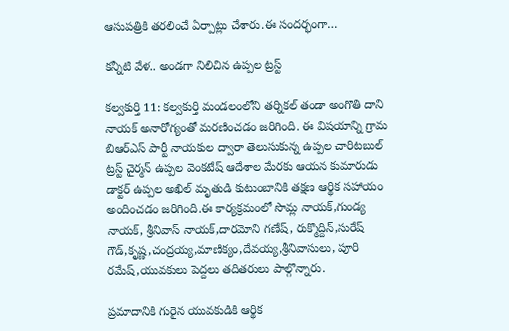ఆసుపత్రికి తరలించే ఏర్పాట్లు చేశారు.ఈ సందర్భంగా…

కన్నీటి వేళ.. అండగా నిలిచిన ఉప్పల ట్రస్ట్

కల్వకుర్తి 11: కల్వకుర్తి మండలంలోని తర్నికల్ తండా అంగొతి దాని నాయక్ అనారోగ్యంతో మరణించడం జరిగింది. ఈ విషయాన్ని గ్రామ బిఆర్ఎస్ పార్టీ నాయకుల ద్వారా తెలుసుకున్న ఉప్పల చారిటబుల్ ట్రస్ట్ చైర్మన్ ఉప్పల వెంకటేష్ ఆదేశాల మేరకు ఆయన కుమారుడు డాక్టర్ ఉప్పల అఖిల్ మృతుడి కుటుంబానికి తక్షణ ఆర్థిక సహాయం అందించడం జరిగింది.ఈ కార్యక్రమంలో సొమ్ల నాయక్,గుండ్య నాయక్, శ్రీనివాస్ నాయక్,దారమోని గణేష్, రుక్మొద్దిన్,సురేష్ గౌడ్,కృష్ణ,చంద్రయ్య,మాణిక్యం,దేవయ్య,శ్రీనివాసులు, పూరి రమేష్,యువకులు పెద్దలు తదితరులు పాల్గొన్నారు.

ప్రమాదానికి గురైన యువకుడికి ఆర్థిక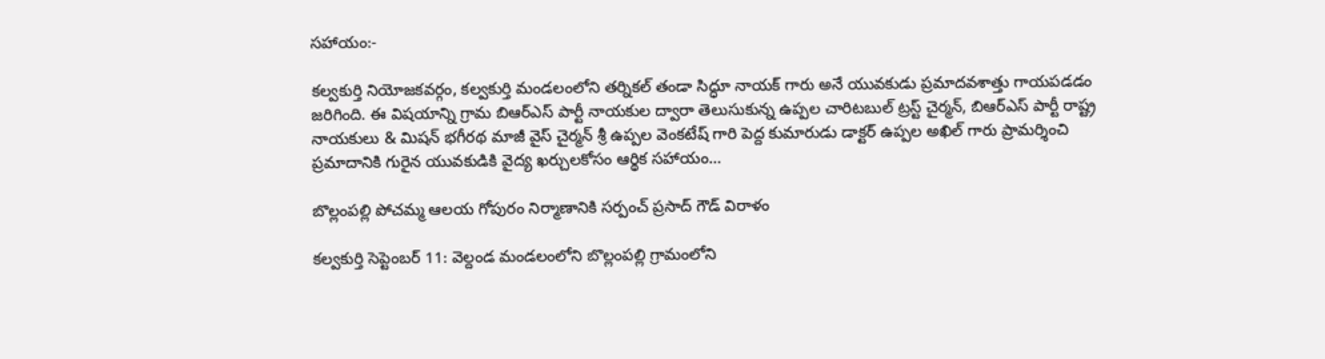సహాయం:-

కల్వకుర్తి నియోజకవర్గం, కల్వకుర్తి మండలంలోని తర్నికల్ తండా సిద్ధూ నాయక్ గారు అనే యువకుడు ప్రమాదవశాత్తు గాయపడడం జరిగింది. ఈ విషయాన్ని గ్రామ బిఆర్ఎస్ పార్టీ నాయకుల ద్వారా తెలుసుకున్న ఉప్పల చారిటబుల్ ట్రస్ట్ చైర్మన్, బిఆర్ఎస్ పార్టీ రాష్ట్ర నాయకులు & మిషన్ భగీరథ మాజీ వైస్ చైర్మన్ శ్రీ ఉప్పల వెంకటేష్ గారి పెద్ద కుమారుడు డాక్టర్ ఉప్పల అఖిల్ గారు ప్రామర్శించి ప్రమాదానికి గురైన యువకుడికి వైద్య ఖర్చులకోసం ఆర్థిక సహాయం…

బొల్లంపల్లి పోచమ్మ ఆలయ గోపురం నిర్మాణానికి సర్పంచ్ ప్రసాద్ గౌడ్ విరాళం

కల్వకుర్తి సెప్టెంబర్ 11: వెల్దండ మండలంలోని బొల్లంపల్లి గ్రామంలోని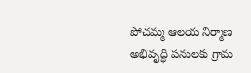పోచమ్మ ఆలయ నిర్మాణ అభివృద్ధి పనులకు గ్రామ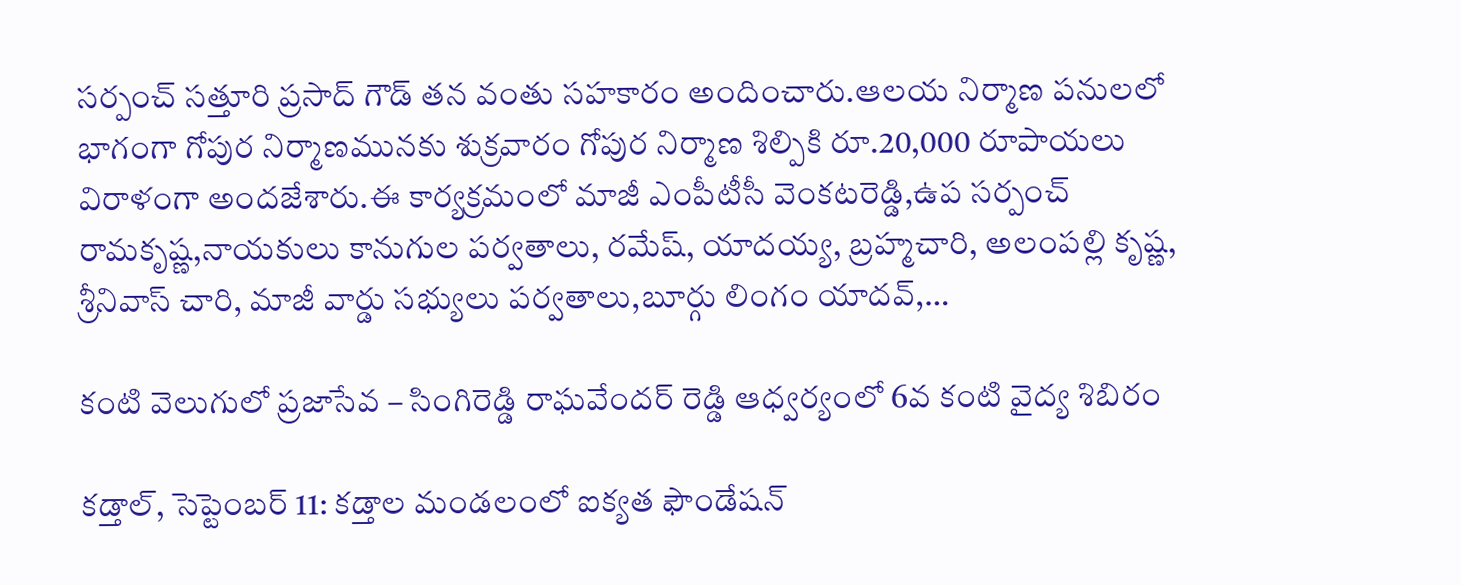సర్పంచ్ సత్తూరి ప్రసాద్ గౌడ్ తన వంతు సహకారం అందించారు.ఆలయ నిర్మాణ పనులలో భాగంగా గోపుర నిర్మాణమునకు శుక్రవారం గోపుర నిర్మాణ శిల్పికి రూ.20,000 రూపాయలు విరాళంగా అందజేశారు.ఈ కార్యక్రమంలో మాజీ ఎంపీటీసీ వెంకటరెడ్డి,ఉప సర్పంచ్ రామకృష్ణ,నాయకులు కానుగుల పర్వతాలు, రమేష్, యాదయ్య, బ్రహ్మచారి, అలంపల్లి కృష్ణ, శ్రీనివాస్ చారి, మాజీ వార్డు సభ్యులు పర్వతాలు,బూర్గు లింగం యాదవ్,…

కంటి వెలుగులో ప్రజాసేవ – సింగిరెడ్డి రాఘవేందర్ రెడ్డి ఆధ్వర్యంలో 6వ కంటి వైద్య శిబిరం

కడ్తాల్, సెప్టెంబర్ 11: కడ్తాల మండలంలో ఐక్యత ఫౌండేషన్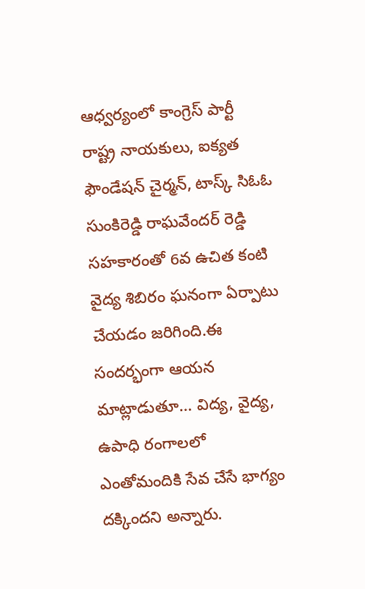ఆధ్వర్యంలో కాంగ్రెస్ పార్టీ రాష్ట్ర నాయకులు, ఐక్యత ఫౌండేషన్ చైర్మన్, టాస్క్ సిఓఓ సుంకిరెడ్డి రాఘవేందర్ రెడ్డి సహకారంతో 6వ ఉచిత కంటి వైద్య శిబిరం ఘనంగా ఏర్పాటు చేయడం జరిగింది.ఈ సందర్భంగా ఆయన మాట్లాడుతూ… విద్య, వైద్య, ఉపాధి రంగాలలో ఎంతోమందికి సేవ చేసే భాగ్యం దక్కిందని అన్నారు.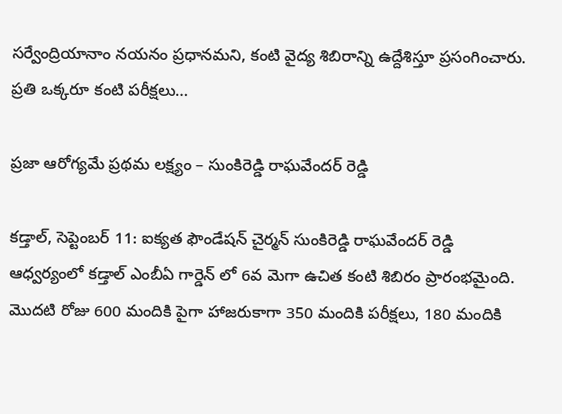సర్వేంద్రియానాం నయనం ప్రధానమని, కంటి వైద్య శిబిరాన్ని ఉద్దేశిస్తూ ప్రసంగించారు. ప్రతి ఒక్కరూ కంటి పరీక్షలు…

ప్రజా ఆరోగ్యమే ప్రథమ లక్ష్యం – సుంకిరెడ్డి రాఘవేందర్ రెడ్డి

కడ్తాల్, సెప్టెంబర్ 11: ఐక్యత ఫౌండేషన్ చైర్మన్ సుంకిరెడ్డి రాఘవేందర్ రెడ్డి ఆధ్వర్యంలో కడ్తాల్ ఎంబీఏ గార్డెన్ లో 6వ మెగా ఉచిత కంటి శిబిరం ప్రారంభమైంది. మొదటి రోజు 600 మందికి పైగా హాజరుకాగా 350 మందికి పరీక్షలు, 180 మందికి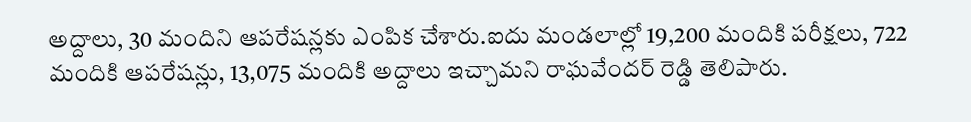అద్దాలు, 30 మందిని ఆపరేషన్లకు ఎంపిక చేశారు.ఐదు మండలాల్లో 19,200 మందికి పరీక్షలు, 722 మందికి ఆపరేషన్లు, 13,075 మందికి అద్దాలు ఇచ్చామని రాఘవేందర్ రెడ్డి తెలిపారు.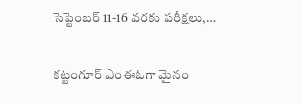సెప్టెంబర్ 11-16 వరకు పరీక్షలు,…

కట్టంగూర్ ఎంఈఓగా మైనం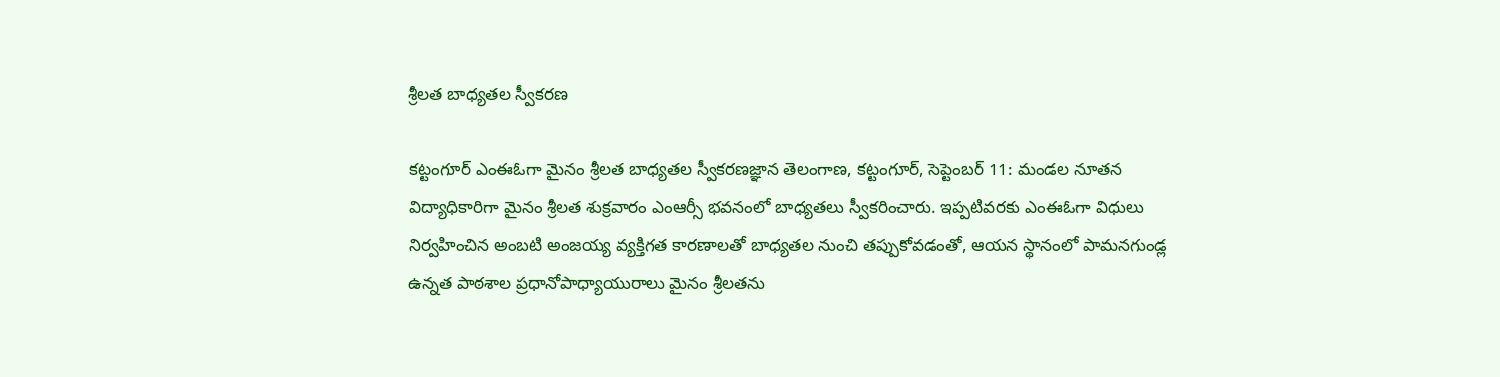శ్రీలత బాధ్యతల స్వీకరణ

కట్టంగూర్ ఎంఈఓగా మైనం శ్రీలత బాధ్యతల స్వీకరణజ్ఞాన తెలంగాణ, కట్టంగూర్, సెప్టెంబర్ 11: మండల నూతన విద్యాధికారిగా మైనం శ్రీలత శుక్రవారం ఎంఆర్సీ భవనంలో బాధ్యతలు స్వీకరించారు. ఇప్పటివరకు ఎంఈఓగా విధులు నిర్వహించిన అంబటి అంజయ్య వ్యక్తిగత కారణాలతో బాధ్యతల నుంచి తప్పుకోవడంతో, ఆయన స్థానంలో పామనగుండ్ల ఉన్నత పాఠశాల ప్రధానోపాధ్యాయురాలు మైనం శ్రీలతను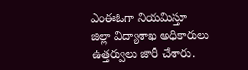ఎంఈఓగా నియమిస్తూ జిల్లా విద్యాశాఖ అధికారులు ఉత్తర్వులు జారీ చేశారు.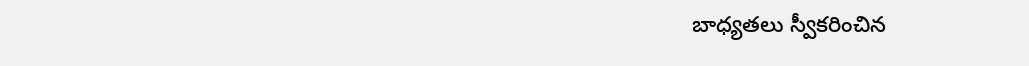బాధ్యతలు స్వీకరించిన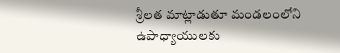శ్రీలత మాట్లాడుతూ మండలంలోని ఉపాధ్యాయులకు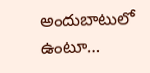అందుబాటులో ఉంటూ…